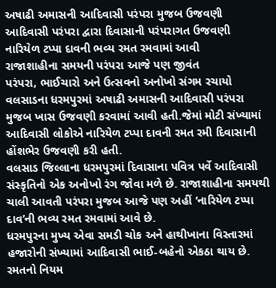અષાઢી અમાસની આદિવાસી પરંપરા મુજબ ઉજવણી
આદિવાસી પરંપરા દ્વારા દિવાસાની પરંપરાગત ઉજવણી
નારિયેળ ટપ્પા દાવની ભવ્ય રમત રમવામાં આવી
રાજાશાહીના સમયની પરંપરા આજે પણ જીવંત
પરંપરા, ભાઈચારો અને ઉત્સવનો અનોખો સંગમ રચાયો
વલસાડના ધરમપુરમાં અષાઢી અમાસની આદિવાસી પરંપરા મુજબ ખાસ ઉજવણી કરવામાં આવી હતી.જેમાં મોટી સંખ્યામાં આદિવાસી લોકોએ નારિયેળ ટપ્પા દાવની રમત રમી દિવાસાની હોંશભેર ઉજવણી કરી હતી.
વલસાડ જિલ્લાના ધરમપુરમાં દિવાસાના પવિત્ર પર્વે આદિવાસી સંસ્કૃતિનો એક અનોખો રંગ જોવા મળે છે. રાજાશાહીના સમયથી ચાલી આવતી પરંપરા મુજબ આજે પણ અહીં ‘નારિયેળ ટપ્પા દાવ’ની ભવ્ય રમત રમવામાં આવે છે.
ધરમપુરના મુખ્ય એવા સમડી ચોક અને હાથીખાના વિસ્તારમાં હજારોની સંખ્યામાં આદિવાસી ભાઈ-બહેનો એકઠા થાય છે. રમતનો નિયમ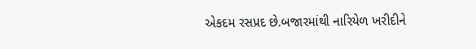એકદમ રસપ્રદ છે.બજારમાંથી નારિયેળ ખરીદીને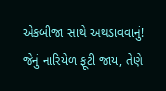એકબીજા સાથે અથડાવવાનું! જેનું નારિયેળ ફૂટી જાય, તેણે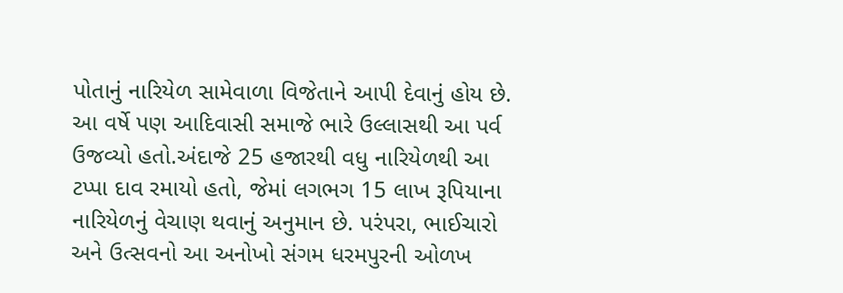પોતાનું નારિયેળ સામેવાળા વિજેતાને આપી દેવાનું હોય છે.
આ વર્ષે પણ આદિવાસી સમાજે ભારે ઉલ્લાસથી આ પર્વ ઉજવ્યો હતો.અંદાજે 25 હજારથી વધુ નારિયેળથી આ ટપ્પા દાવ રમાયો હતો, જેમાં લગભગ 15 લાખ રૂપિયાના નારિયેળનું વેચાણ થવાનું અનુમાન છે. પરંપરા, ભાઈચારો અને ઉત્સવનો આ અનોખો સંગમ ધરમપુરની ઓળખ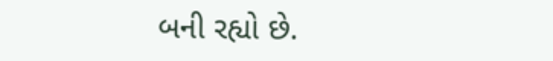બની રહ્યો છે.